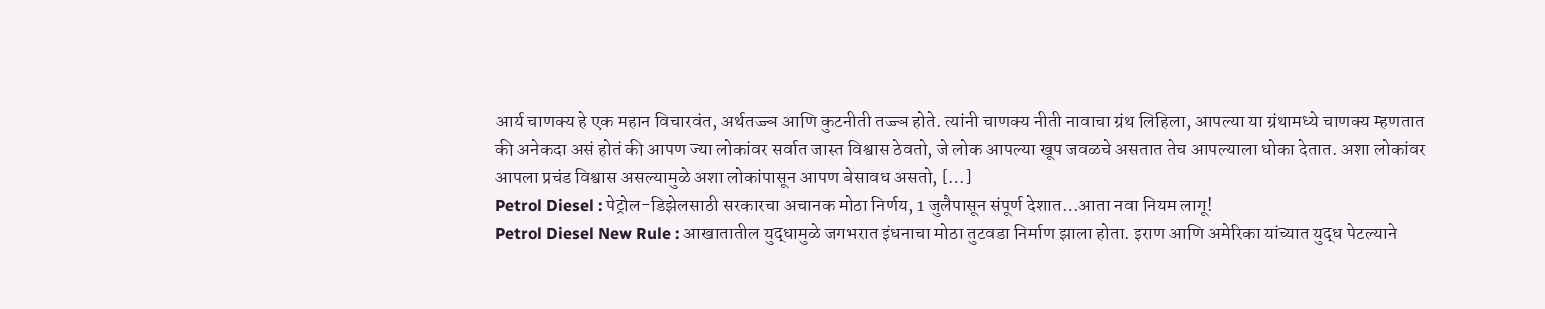आर्य चाणक्य हे एक महान विचारवंत, अर्थतज्ज्ञ आणि कुटनीती तज्ज्ञ होते. त्यांनी चाणक्य नीती नावाचा ग्रंथ लिहिला, आपल्या या ग्रंथामध्ये चाणक्य म्हणतात की अनेकदा असं होतं की आपण ज्या लोकांवर सर्वात जास्त विश्वास ठेवतो, जे लोक आपल्या खूप जवळचे असतात तेच आपल्याला धोका देतात. अशा लोकांवर आपला प्रचंड विश्वास असल्यामुळे अशा लोकांपासून आपण बेसावध असतो, […]
Petrol Diesel : पेट्रोल-डिझेलसाठी सरकारचा अचानक मोठा निर्णय, 1 जुलैपासून संपूर्ण देशात…आता नवा नियम लागू!
Petrol Diesel New Rule : आखातातील युद्धामुळे जगभरात इंधनाचा मोठा तुटवडा निर्माण झाला होता. इराण आणि अमेरिका यांच्यात युद्ध पेटल्याने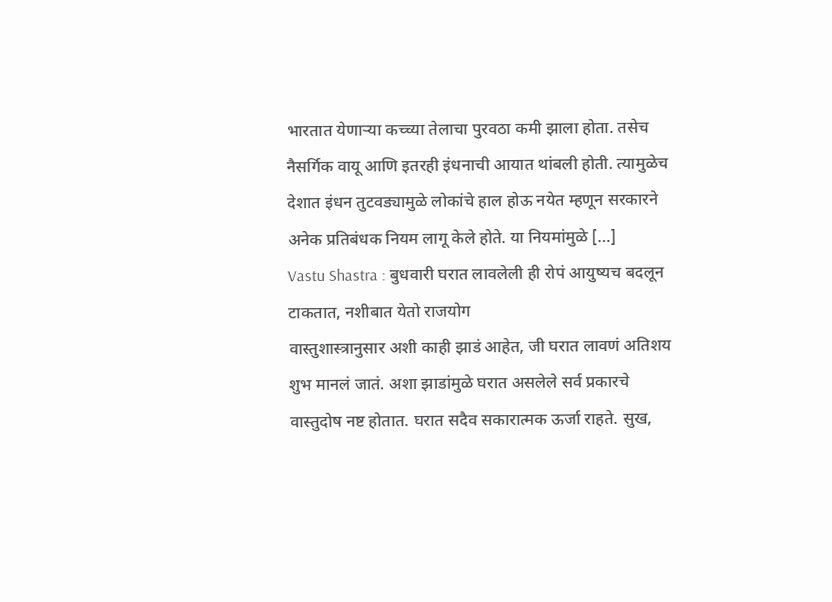भारतात येणाऱ्या कच्च्या तेलाचा पुरवठा कमी झाला होता. तसेच नैसर्गिक वायू आणि इतरही इंधनाची आयात थांबली होती. त्यामुळेच देशात इंधन तुटवड्यामुळे लोकांचे हाल होऊ नयेत म्हणून सरकारने अनेक प्रतिबंधक नियम लागू केले होते. या नियमांमुळे […]
Vastu Shastra : बुधवारी घरात लावलेली ही रोपं आयुष्यच बदलून टाकतात, नशीबात येतो राजयोग
वास्तुशास्त्रानुसार अशी काही झाडं आहेत, जी घरात लावणं अतिशय शुभ मानलं जातं. अशा झाडांमुळे घरात असलेले सर्व प्रकारचे वास्तुदोष नष्ट होतात. घरात सदैव सकारात्मक ऊर्जा राहते. सुख,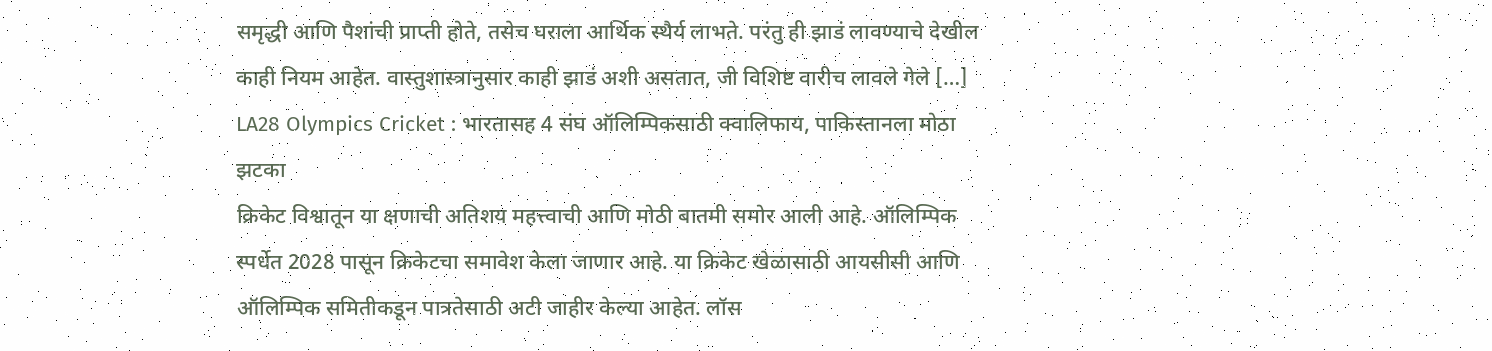समृद्धी आणि पैशांची प्राप्ती होते, तसेच घराला आर्थिक स्थैर्य लाभते. परंतु ही झाडं लावण्याचे देखील काही नियम आहेत. वास्तुशास्त्रानुसार काही झाडं अशी असतात, जी विशिष्ट वारीच लावले गेले […]
LA28 Olympics Cricket : भारतासह 4 संघ ऑलिम्पिकसाठी क्वालिफाय, पाकिस्तानला मोठा झटका
क्रिकेट विश्वातून या क्षणाची अतिशय महत्त्वाची आणि मोठी बातमी समोर आली आहे. ऑलिम्पिक स्पर्धेत 2028 पासून क्रिकेटचा समावेश केला जाणार आहे. या क्रिकेट खेळासाठी आयसीसी आणि ऑलिम्पिक समितीकडून पात्रतेसाठी अटी जाहीर केल्या आहेत. लॉस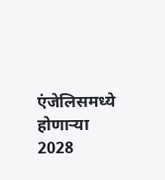एंजेलिसमध्ये होणाऱ्या 2028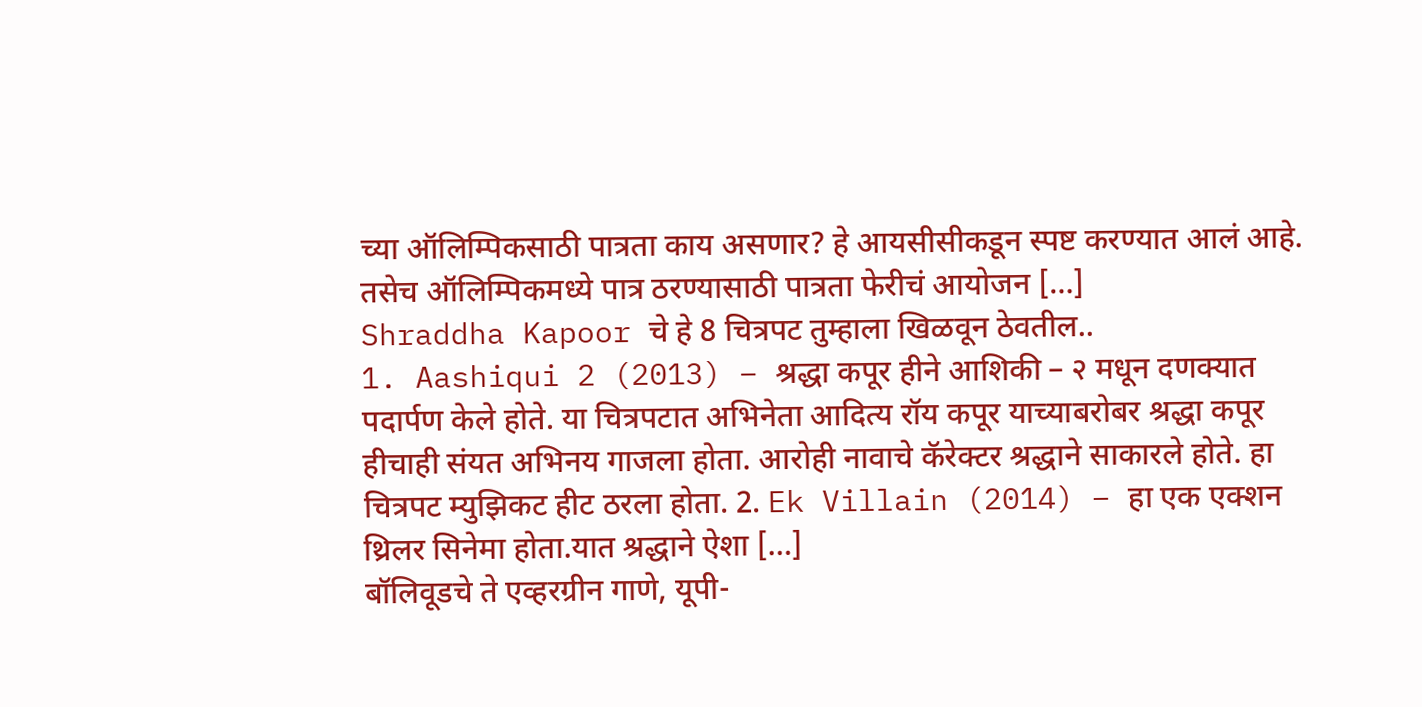च्या ऑलिम्पिकसाठी पात्रता काय असणार? हे आयसीसीकडून स्पष्ट करण्यात आलं आहे. तसेच ऑलिम्पिकमध्ये पात्र ठरण्यासाठी पात्रता फेरीचं आयोजन […]
Shraddha Kapoor चे हे 8 चित्रपट तुम्हाला खिळवून ठेवतील..
1. Aashiqui 2 (2013) – श्रद्धा कपूर हीने आशिकी – २ मधून दणक्यात पदार्पण केले होते. या चित्रपटात अभिनेता आदित्य रॉय कपूर याच्याबरोबर श्रद्धा कपूर हीचाही संयत अभिनय गाजला होता. आरोही नावाचे कॅरेक्टर श्रद्धाने साकारले होते. हा चित्रपट म्युझिकट हीट ठरला होता. 2. Ek Villain (2014) – हा एक एक्शन थ्रिलर सिनेमा होता.यात श्रद्धाने ऐशा […]
बॉलिवूडचे ते एव्हरग्रीन गाणे, यूपी-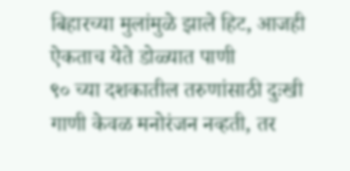बिहारच्या मुलांमुळे झाले हिट, आजही ऐकताच येते डोळ्यात पाणी
९० च्या दशकातील तरुणांसाठी दुःखी गाणी केवळ मनोरंजन नव्हती, तर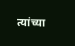त्यांच्या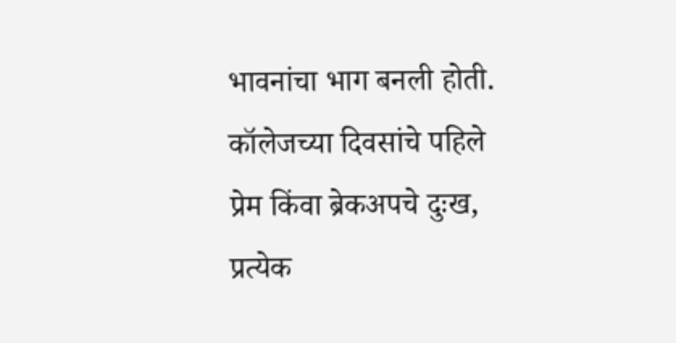भावनांचा भाग बनली होती. कॉलेजच्या दिवसांचे पहिले प्रेम किंवा ब्रेकअपचे दुःख, प्रत्येक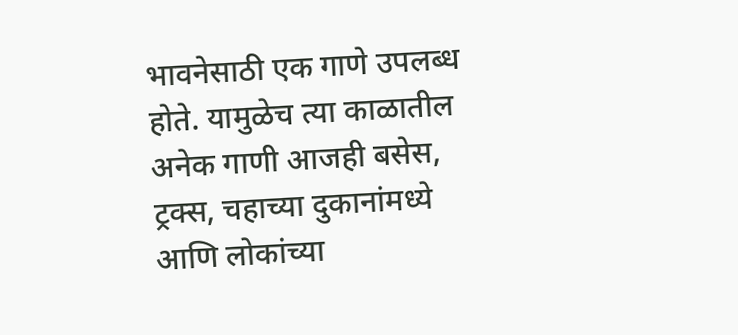भावनेसाठी एक गाणे उपलब्ध होते. यामुळेच त्या काळातील अनेक गाणी आजही बसेस, ट्रक्स, चहाच्या दुकानांमध्ये आणि लोकांच्या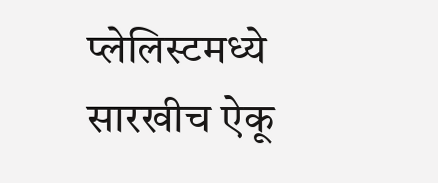प्लेलिस्टमध्ये सारखीच ऐकू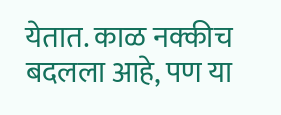येतात. काळ नक्कीच बदलला आहे, पण या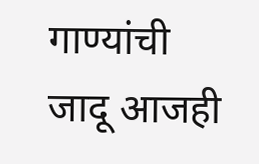गाण्यांची जादू आजही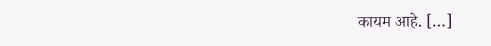कायम आहे. […]